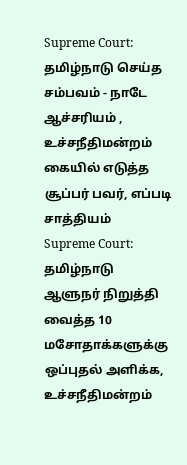Supreme Court: தமிழ்நாடு செய்த சம்பவம் - நாடே ஆச்சரியம் , உச்சநீதிமன்றம் கையில் எடுத்த சூப்பர் பவர், எப்படி சாத்தியம்
Supreme Court: தமிழ்நாடு ஆளுநர் நிறுத்தி வைத்த 10 மசோதாக்களுக்கு ஒப்புதல் அளிக்க, உச்சநீதிமன்றம்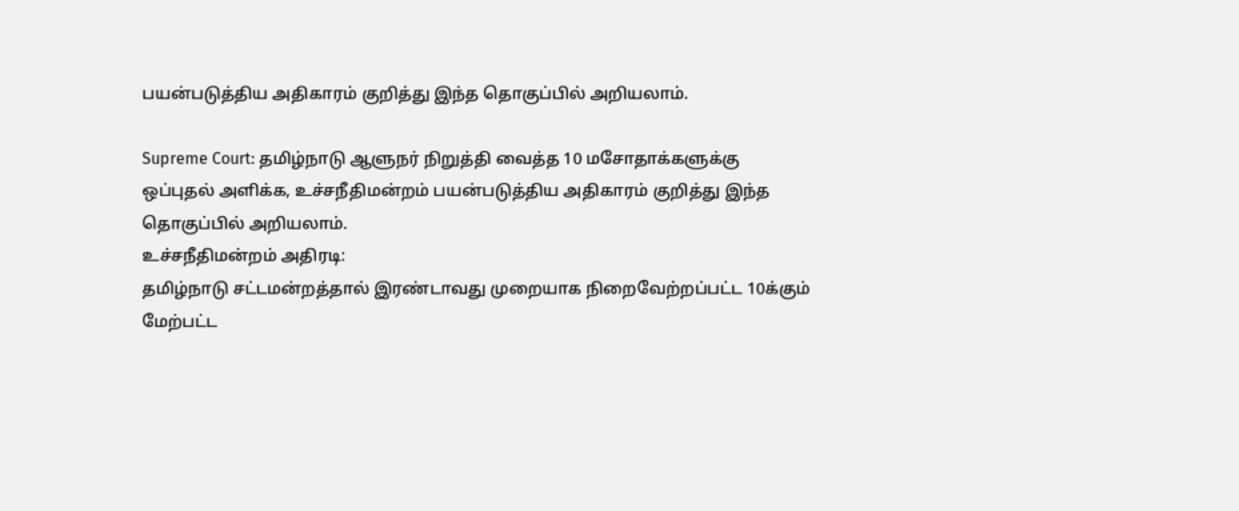பயன்படுத்திய அதிகாரம் குறித்து இந்த தொகுப்பில் அறியலாம்.

Supreme Court: தமிழ்நாடு ஆளுநர் நிறுத்தி வைத்த 10 மசோதாக்களுக்கு ஒப்புதல் அளிக்க, உச்சநீதிமன்றம் பயன்படுத்திய அதிகாரம் குறித்து இந்த தொகுப்பில் அறியலாம்.
உச்சநீதிமன்றம் அதிரடி:
தமிழ்நாடு சட்டமன்றத்தால் இரண்டாவது முறையாக நிறைவேற்றப்பட்ட 10க்கும் மேற்பட்ட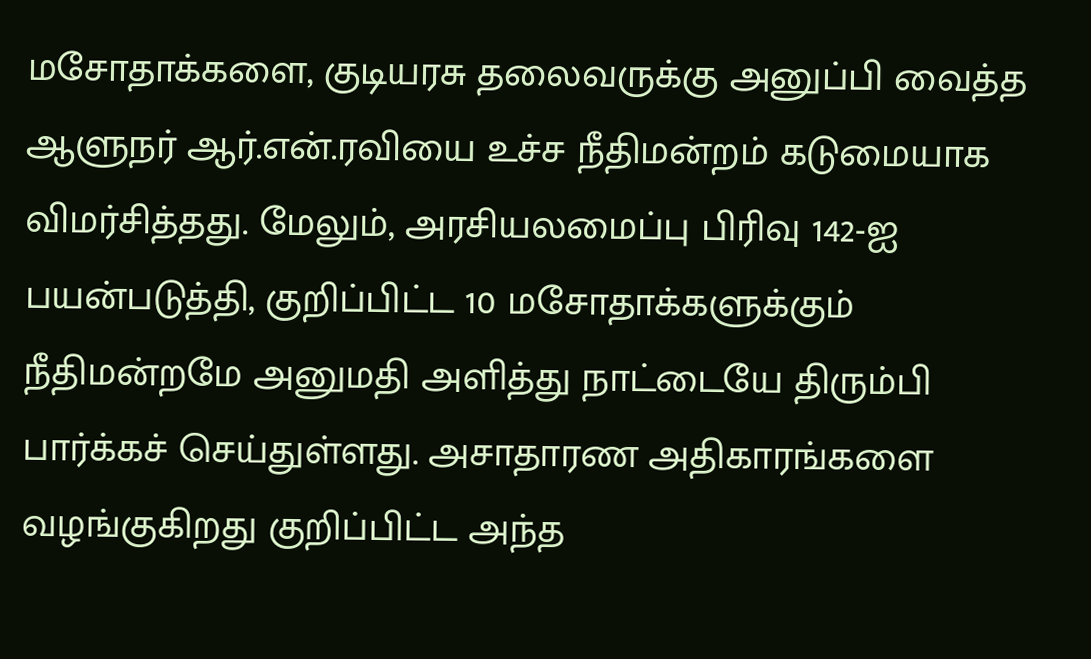மசோதாக்களை, குடியரசு தலைவருக்கு அனுப்பி வைத்த ஆளுநர் ஆர்.என்.ரவியை உச்ச நீதிமன்றம் கடுமையாக விமர்சித்தது. மேலும், அரசியலமைப்பு பிரிவு 142-ஐ பயன்படுத்தி, குறிப்பிட்ட 10 மசோதாக்களுக்கும் நீதிமன்றமே அனுமதி அளித்து நாட்டையே திரும்பி பார்க்கச் செய்துள்ளது. அசாதாரண அதிகாரங்களை வழங்குகிறது குறிப்பிட்ட அந்த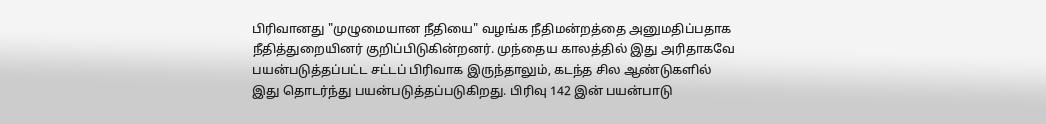பிரிவானது "முழுமையான நீதியை" வழங்க நீதிமன்றத்தை அனுமதிப்பதாக நீதித்துறையினர் குறிப்பிடுகின்றனர். முந்தைய காலத்தில் இது அரிதாகவே பயன்படுத்தப்பட்ட சட்டப் பிரிவாக இருந்தாலும், கடந்த சில ஆண்டுகளில் இது தொடர்ந்து பயன்படுத்தப்படுகிறது. பிரிவு 142 இன் பயன்பாடு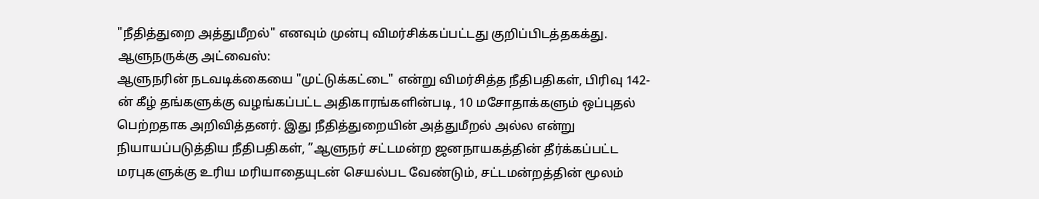"நீதித்துறை அத்துமீறல்" எனவும் முன்பு விமர்சிக்கப்பட்டது குறிப்பிடத்தகக்து.
ஆளுநருக்கு அட்வைஸ்:
ஆளுநரின் நடவடிக்கையை "முட்டுக்கட்டை" என்று விமர்சித்த நீதிபதிகள், பிரிவு 142-ன் கீழ் தங்களுக்கு வழங்கப்பட்ட அதிகாரங்களின்படி, 10 மசோதாக்களும் ஒப்புதல் பெற்றதாக அறிவித்தனர். இது நீதித்துறையின் அத்துமீறல் அல்ல என்று நியாயப்படுத்திய நீதிபதிகள், ”ஆளுநர் சட்டமன்ற ஜனநாயகத்தின் தீர்க்கப்பட்ட மரபுகளுக்கு உரிய மரியாதையுடன் செயல்பட வேண்டும், சட்டமன்றத்தின் மூலம்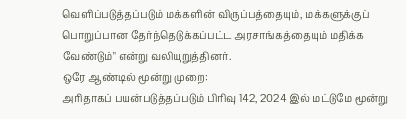வெளிப்படுத்தப்படும் மக்களின் விருப்பத்தையும், மக்களுக்குப் பொறுப்பான தேர்ந்தெடுக்கப்பட்ட அரசாங்கத்தையும் மதிக்க வேண்டும்" என்று வலியுறுத்தினர்.
ஒரே ஆண்டில் மூன்று முறை:
அரிதாகப் பயன்படுத்தப்படும் பிரிவு 142, 2024 இல் மட்டுமே மூன்று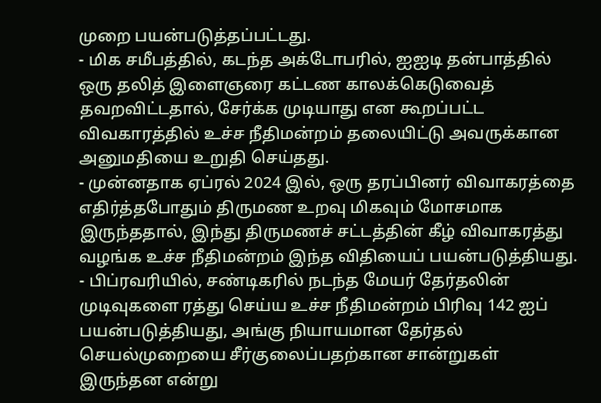முறை பயன்படுத்தப்பட்டது.
- மிக சமீபத்தில், கடந்த அக்டோபரில், ஐஐடி தன்பாத்தில் ஒரு தலித் இளைஞரை கட்டண காலக்கெடுவைத் தவறவிட்டதால், சேர்க்க முடியாது என கூறப்பட்ட விவகாரத்தில் உச்ச நீதிமன்றம் தலையிட்டு அவருக்கான அனுமதியை உறுதி செய்தது.
- முன்னதாக ஏப்ரல் 2024 இல், ஒரு தரப்பினர் விவாகரத்தை எதிர்த்தபோதும் திருமண உறவு மிகவும் மோசமாக இருந்ததால், இந்து திருமணச் சட்டத்தின் கீழ் விவாகரத்து வழங்க உச்ச நீதிமன்றம் இந்த விதியைப் பயன்படுத்தியது.
- பிப்ரவரியில், சண்டிகரில் நடந்த மேயர் தேர்தலின் முடிவுகளை ரத்து செய்ய உச்ச நீதிமன்றம் பிரிவு 142 ஐப் பயன்படுத்தியது, அங்கு நியாயமான தேர்தல் செயல்முறையை சீர்குலைப்பதற்கான சான்றுகள் இருந்தன என்று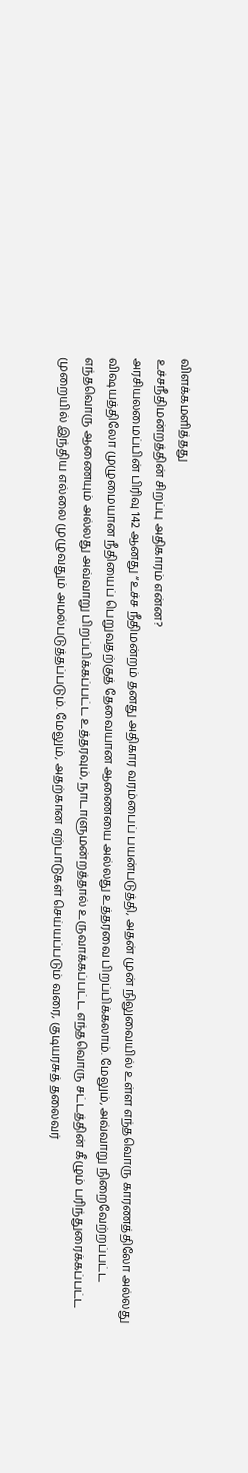விளக்கமளித்தது
உச்சநீதிமன்றத்தின் சிறப்பு அதிகாரம் என்ன?
அரசியலமைப்பின் பிரிவு 142 ஆனது “உச்ச நீதிமன்றம் தனது அதிகார வரம்பைப் பயன்படுத்தி, அதன் முன் நிலுவையில் உள்ள எந்தவொரு காரணத்திலோ அல்லது விஷயத்திலோ முழுமையான நீதியைப் பெறுவதற்குத் தேவையான ஆணையை அல்லது உத்தரவை பிறப்பிக்கலாம். மேலும், அவ்வாறு நிறைவேற்றப்பட்ட எந்தவொரு ஆணையும் அல்லது அவ்வாறு பிறப்பிக்கப்பட்ட உத்தரவும், நாடாளுமன்றத்தால் உருவாக்கப்பட்ட எந்தவொரு சட்டத்தின் கீழும் பரிந்துரைக்கப்பட்ட முறையில் இந்திய எல்லை முழுவதும் அமல்படுத்தப்படும். மேலும், அதற்கான ஏற்பாடுகள் செய்யப்படும் வரை, குடியரசுத் தலைவர்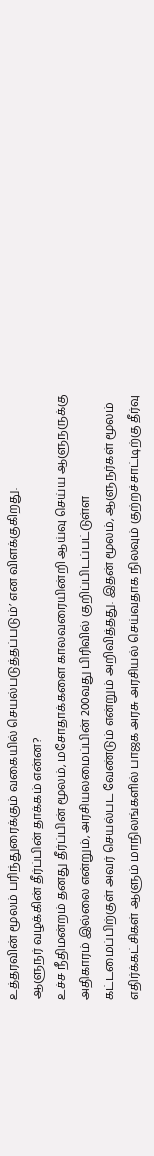உத்தரவின் மூலம் பரிந்துரைக்கும் வகையில் செயல்படுத்தப்படும்’ என விளக்குகிறது.
ஆளுநர் வழக்கின் தீர்ப்பின் தாக்கம் என்ன?
உச்ச நீதிமன்றம் தனது தீர்ப்பின் மூலம், மசோதாக்களை காலவரையின்றி ஆய்வு செய்ய ஆளுநருக்கு அதிகாரம் இல்லை என்றும், அரசியலமைப்பின் 200வது பிரிவில் குறிப்பிடப்பட்டுள்ள கட்டமைப்பிற்குள் அவர் செயல்பட வேண்டும் என்றும் அறிவித்தது. இதன் மூலம், ஆளுநர்கள் மூலம் எதிர்க்கட்சிகள் ஆளும் மாநிலங்களில் பாஜக அரசு அரசியல் செய்வதாக நிலவும் குற்றச்சாட்டிற்கு தீர்வு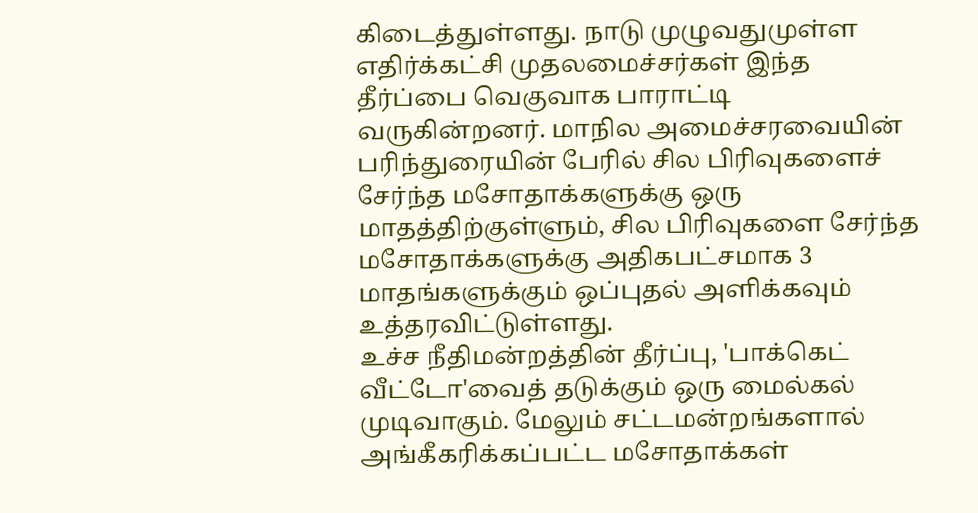கிடைத்துள்ளது. நாடு முழுவதுமுள்ள எதிர்க்கட்சி முதலமைச்சர்கள் இந்த தீர்ப்பை வெகுவாக பாராட்டி வருகின்றனர். மாநில அமைச்சரவையின் பரிந்துரையின் பேரில் சில பிரிவுகளைச் சேர்ந்த மசோதாக்களுக்கு ஒரு மாதத்திற்குள்ளும், சில பிரிவுகளை சேர்ந்த மசோதாக்களுக்கு அதிகபட்சமாக 3 மாதங்களுக்கும் ஒப்புதல் அளிக்கவும் உத்தரவிட்டுள்ளது.
உச்ச நீதிமன்றத்தின் தீர்ப்பு, 'பாக்கெட் வீட்டோ'வைத் தடுக்கும் ஒரு மைல்கல் முடிவாகும். மேலும் சட்டமன்றங்களால் அங்கீகரிக்கப்பட்ட மசோதாக்கள்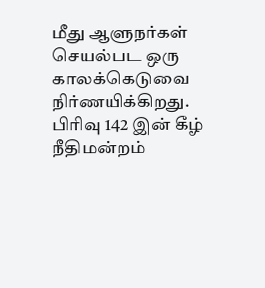மீது ஆளுநர்கள் செயல்பட ஒரு காலக்கெடுவை நிர்ணயிக்கிறது. பிரிவு 142 இன் கீழ் நீதிமன்றம்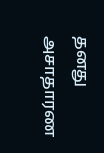தனது அசாதாரண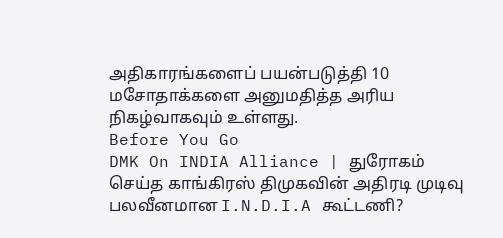அதிகாரங்களைப் பயன்படுத்தி 10 மசோதாக்களை அனுமதித்த அரிய நிகழ்வாகவும் உள்ளது.
Before You Go
DMK On INDIA Alliance | துரோகம் செய்த காங்கிரஸ் திமுகவின் அதிரடி முடிவு பலவீனமான I.N.D.I.A கூட்டணி?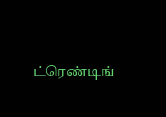ட்ரெண்டிங்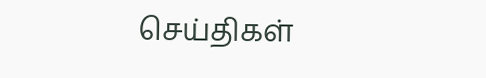செய்திகள்